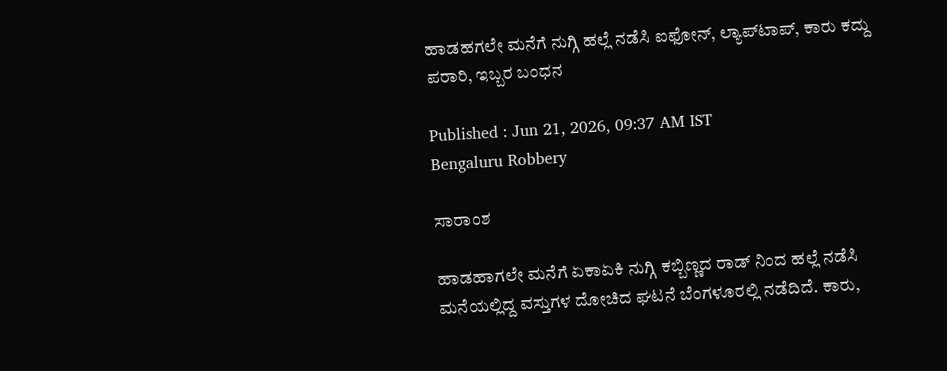ಹಾಡಹಗಲೇ ಮನೆಗೆ ನುಗ್ಗಿ ಹಲ್ಲೆ ನಡೆಸಿ ಐಫೋನ್, ಲ್ಯಾಪ್‌ಟಾಪ್, ಕಾರು ಕದ್ದು ಪರಾರಿ, ಇಬ್ಬರ ಬಂಧನ

Published : Jun 21, 2026, 09:37 AM IST
Bengaluru Robbery

ಸಾರಾಂಶ

ಹಾಡಹಾಗಲೇ ಮನೆಗೆ ಏಕಾಏಕಿ ನುಗ್ಗಿ ಕಬ್ಬಿಣ್ಣದ ರಾಡ್ ನಿಂದ ಹಲ್ಲೆ ನಡೆಸಿ ಮನೆಯಲ್ಲಿದ್ದ ವಸ್ತುಗಳ ದೋಚಿದ ಘಟನೆ ಬೆಂಗಳೂರಲ್ಲಿ ನಡೆದಿದೆ. ಕಾರು,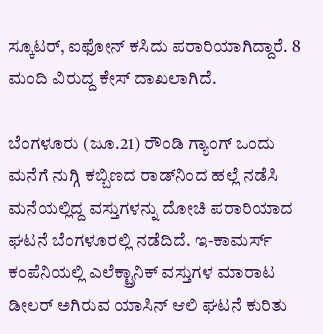ಸ್ಕೂಟರ್, ಐಫೋನ್ ಕಸಿದು ಪರಾರಿಯಾಗಿದ್ದಾರೆ. 8 ಮಂದಿ ವಿರುದ್ದ ಕೇಸ್ ದಾಖಲಾಗಿದೆ.

ಬೆಂಗಳೂರು (ಜೂ.21) ರೌಂಡಿ ಗ್ಯಾಂಗ್ ಒಂದು ಮನೆಗೆ ನುಗ್ಗಿ ಕಬ್ಬಿಣದ ರಾಡ್‌ನಿಂದ ಹಲ್ಲೆ ನಡೆಸಿ ಮನೆಯಲ್ಲಿದ್ದ ವಸ್ತುಗಳನ್ನು ದೋಚಿ ಪರಾರಿಯಾದ ಘಟನೆ ಬೆಂಗಳೂರಲ್ಲಿ ನಡೆದಿದೆ. ಇ-ಕಾಮರ್ಸ್ ಕಂಪೆನಿಯಲ್ಲಿ ಎಲೆಕ್ಟ್ರಾನಿಕ್ ವಸ್ತುಗಳ ಮಾರಾಟ ಡೀಲರ್ ಅಗಿರುವ ಯಾಸಿನ್ ಆಲಿ ಘಟನೆ ಕುರಿತು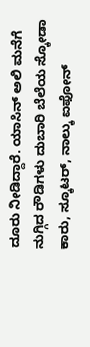ದೂರು ನೀಡಿದ್ದಾರೆ. ಯಾಸಿನ್ ಅಲಿ ಮನೆಗೆ ನುಗ್ಗಿದ ರೌಡಿಗಳು ದುಬಾರಿ ಬೆಲೆಯ ಸ್ಕೋಡಾ ಕಾರು, ಸ್ಕೂಟರ್, ನಾಲ್ಕು ಐಫೋನ್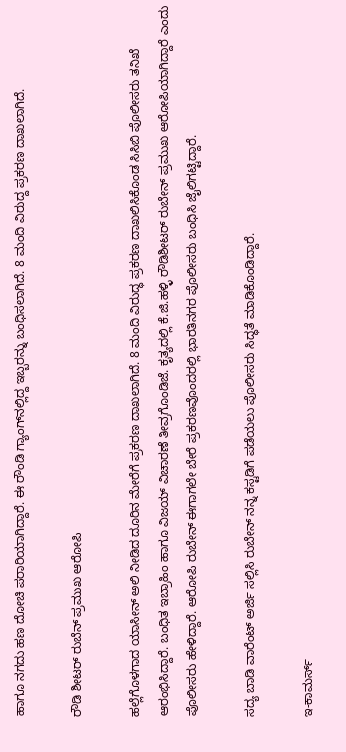ಹಾಗೂ ನಗದು ಹಣ ದೋಚಿ ಪರಾರಿಯಾಗಿದ್ದಾರೆ. ಈ ರೌಂಡಿ ಗ್ಯಾಂಗ್‌ನಲ್ಲಿದ್ದ ಇಬ್ಬರನ್ನು ಬಂಧಿಸಲಾಗಿದೆ. 8 ಮಂದಿ ವಿರುದ್ದ ಪ್ರಕರಣ ದಾಖಲಾಗಿದೆ.

ರೌಡಿ ಶೀಟರ್ ರುಬೆನ್ ಪ್ರಮುಖ ಆರೋಪಿ

ಹಲ್ಲೆಗೊಳಗಾದ ಯಾಸೀನ್ ಅಲಿ ನೀಡಿದ ದೂರಿನ ಮೇರೆಗೆ ಪ್ರಕರಣ ದಾಖಲಾಗಿದೆ. 8 ಮಂದಿ ವಿರುದ್ಧ ಪ್ರಕರಣ ದಾಖಲಿಸಿಕೊಂಡ ಸಿಸಿಬಿ ಪೊಲೀಸರು ತನಿಖೆ ಆರಂಭಿಸಿದ್ದಾರೆ. ಬಂಧಿತ ಇಬ್ರಾಹಿಂ ಹಾಗೂ ವಿಜಯ್ ವಿಚಾರಣೆ ತೀವ್ರಗೊಂಡಿಜೆ. ಕೃತ್ಯದಲ್ಲಿ ಕೆ.ಜಿ.ಹಳ್ಳಿ ರೌಡಿಶೀಟರ್ ರುಬೇನ್ ಪ್ರಮುಖ ಆರೋಪಿಯಾಗಿದ್ದಾರೆ ಎಂದು ಪೊಲೀಸರು ಹೇಳಿದ್ದಾರೆ. ಆರೋಪಿ ರುಬೇನ್ ಈಗಾಗಲೇ ಬೇರೆ ಪ್ರಕರಣವೊಂದರಲ್ಲಿ ಭಾರತಿನಗರ ಪೊಲೀಸರು ಬಂಧಿಸಿ ಜೈಲಿಗಟ್ಟಿದ್ದಾರೆ.

ಸದ್ಯ ಬಾಡಿ ವಾರೆಂಟ್ ಅರ್ಜಿ ಸಲ್ಲಿಸಿ ರುಬೇನ್ ನನ್ನ ಕಸ್ಟಡಿಗೆ ಪಡೆಯಲು ಪೊಲೀಸರು ಸಿದ್ಧತೆ ಮಾಡಿಕೊಂಡಿದ್ದಾರೆ.

ಇ-ಕಾಮರ್ಸ್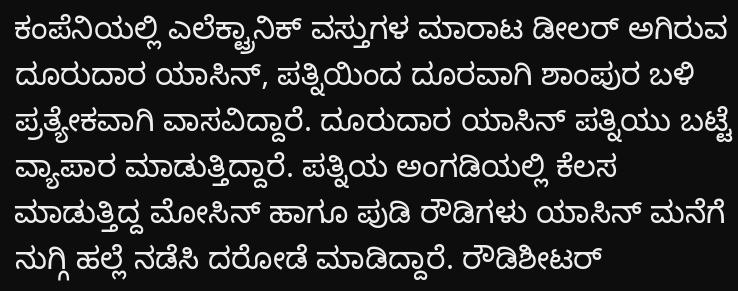ಕಂಪೆನಿಯಲ್ಲಿ ಎಲೆಕ್ಟ್ರಾನಿಕ್ ವಸ್ತುಗಳ ಮಾರಾಟ ಡೀಲರ್ ಅಗಿರುವ ದೂರುದಾರ ಯಾಸಿನ್, ಪತ್ನಿಯಿಂದ ದೂರವಾಗಿ ಶಾಂಪುರ ಬಳಿ ಪ್ರತ್ಯೇಕವಾಗಿ ವಾಸವಿದ್ದಾರೆ. ದೂರುದಾರ ಯಾಸಿನ್ ಪತ್ನಿಯು ಬಟ್ಟೆ ವ್ಯಾಪಾರ ಮಾಡುತ್ತಿದ್ದಾರೆ. ಪತ್ನಿಯ ಅಂಗಡಿಯಲ್ಲಿ ಕೆಲಸ ಮಾಡುತ್ತಿದ್ದ ಮೋಸಿನ್ ಹಾಗೂ ಪುಡಿ ರೌಡಿಗಳು ಯಾಸಿನ್ ಮನೆಗೆ ನುಗ್ಗಿ ಹಲ್ಲೆ ನಡೆಸಿ ದರೋಡೆ ಮಾಡಿದ್ದಾರೆ. ರೌಡಿಶೀಟರ್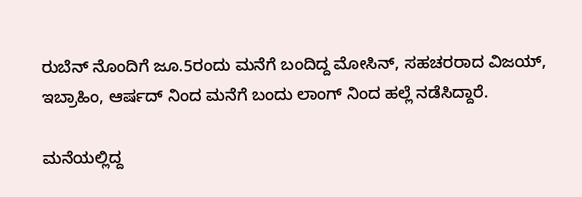ರುಬೆನ್ ನೊಂದಿಗೆ ಜೂ.5ರಂದು ಮನೆಗೆ ಬಂದಿದ್ದ ಮೋಸಿನ್, ಸಹಚರರಾದ ವಿಜಯ್, ಇಬ್ರಾಹಿಂ, ಆರ್ಷದ್ ನಿಂದ ಮನೆಗೆ ಬಂದು ಲಾಂಗ್ ನಿಂದ ಹಲ್ಲೆ ನಡೆಸಿದ್ದಾರೆ.

ಮನೆಯಲ್ಲಿದ್ದ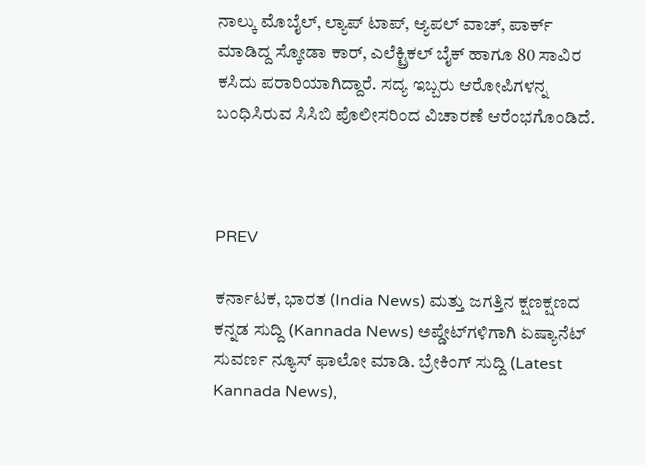ನಾಲ್ಕು ಮೊಬೈಲ್, ಲ್ಯಾಪ್ ಟಾಪ್, ಆ್ಯಪಲ್ ವಾಚ್, ಪಾರ್ಕ್ ಮಾಡಿದ್ದ ಸ್ಕೋಡಾ ಕಾರ್, ಎಲೆಕ್ಟ್ರಿಕಲ್ ಬೈಕ್ ಹಾಗೂ 80 ಸಾವಿರ ಕಸಿದು ಪರಾರಿಯಾಗಿದ್ದಾರೆ. ಸದ್ಯ ಇಬ್ಬರು ಆರೋಪಿಗಳನ್ನ ಬಂಧಿಸಿರುವ ಸಿಸಿಬಿ ಪೊಲೀಸರಿಂದ ವಿಚಾರಣೆ ಆರೆಂಭಗೊಂಡಿದೆ.



PREV

ಕರ್ನಾಟಕ, ಭಾರತ (India News) ಮತ್ತು ಜಗತ್ತಿನ ಕ್ಷಣಕ್ಷಣದ ಕನ್ನಡ ಸುದ್ದಿ (Kannada News) ಅಪ್ಡೇಟ್‌ಗಳಿಗಾಗಿ ಏಷ್ಯಾನೆಟ್ ಸುವರ್ಣ ನ್ಯೂಸ್‌ ಫಾಲೋ ಮಾಡಿ. ಬ್ರೇಕಿಂಗ್ ಸುದ್ದಿ (Latest Kannada News),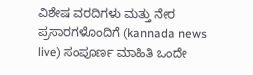ವಿಶೇಷ ವರದಿಗಳು ಮತ್ತು ನೇರ ಪ್ರಸಾರಗಳೊಂದಿಗೆ (kannada news live) ಸಂಪೂರ್ಣ ಮಾಹಿತಿ ಒಂದೇ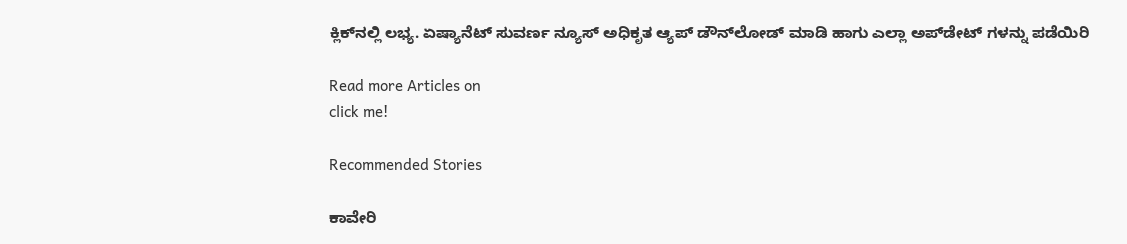ಕ್ಲಿಕ್‌ನಲ್ಲಿ ಲಭ್ಯ. ಏಷ್ಯಾನೆಟ್ ಸುವರ್ಣ ನ್ಯೂಸ್ ಅಧಿಕೃತ ಆ್ಯಪ್ ಡೌನ್‌ಲೋಡ್ ಮಾಡಿ ಹಾಗು ಎಲ್ಲಾ ಅಪ್‌ಡೇಟ್ ಗಳನ್ನು ಪಡೆಯಿರಿ

Read more Articles on
click me!

Recommended Stories

ಕಾವೇರಿ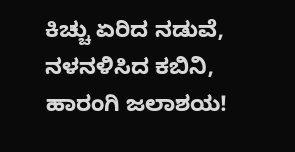ಕಿಚ್ಚು ಏರಿದ ನಡುವೆ, ನಳನಳಿಸಿದ ಕಬಿನಿ, ಹಾರಂಗಿ ಜಲಾಶಯ!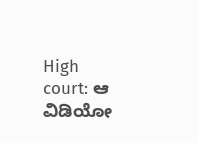High court: ಆ ವಿಡಿಯೋ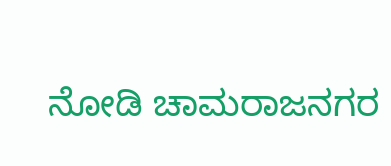ನೋಡಿ ಚಾಮರಾಜನಗರ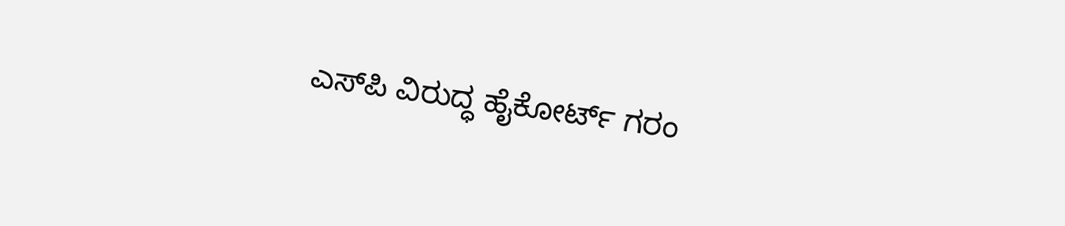ಎಸ್‌ಪಿ ವಿರುದ್ಧ ಹೈಕೋರ್ಟ್ ಗರಂ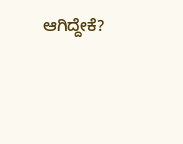ಆಗಿದ್ದೇಕೆ?